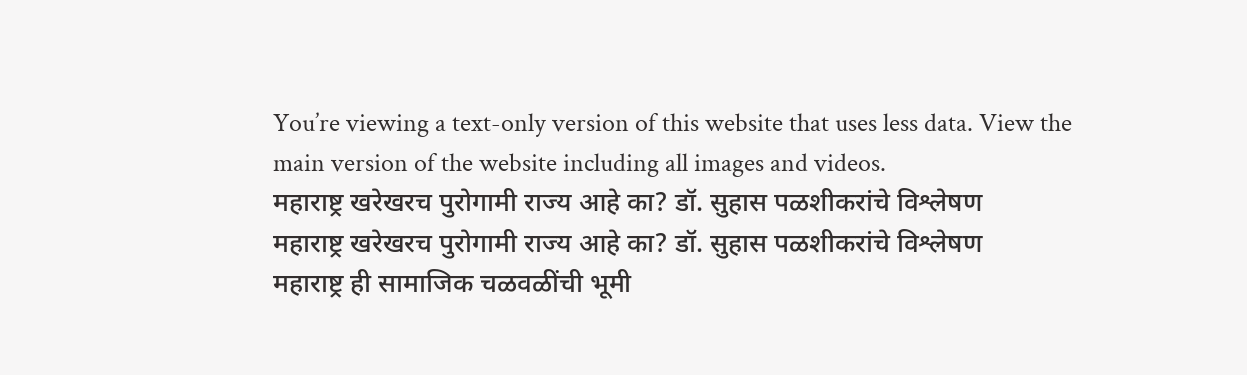You’re viewing a text-only version of this website that uses less data. View the main version of the website including all images and videos.
महाराष्ट्र खरेखरच पुरोगामी राज्य आहे का? डॉ. सुहास पळशीकरांचे विश्लेषण
महाराष्ट्र खरेखरच पुरोगामी राज्य आहे का? डॉ. सुहास पळशीकरांचे विश्लेषण
महाराष्ट्र ही सामाजिक चळवळींची भूमी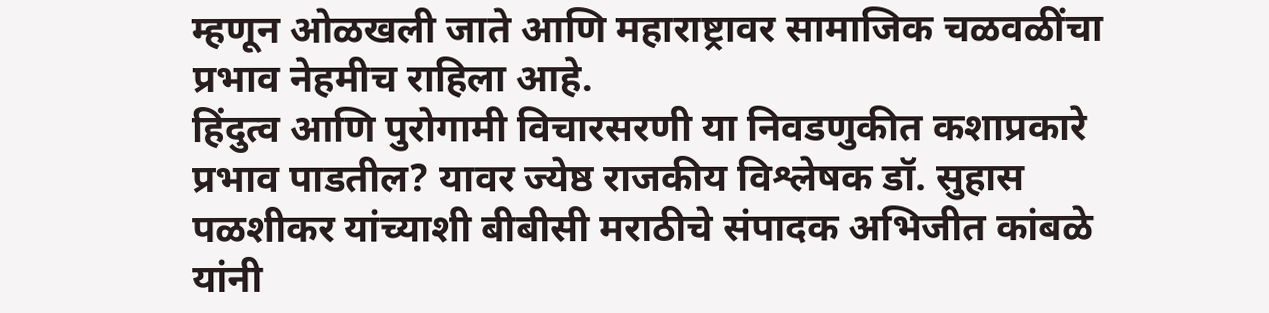म्हणून ओळखली जाते आणि महाराष्ट्रावर सामाजिक चळवळींचा प्रभाव नेहमीच राहिला आहे.
हिंदुत्व आणि पुरोगामी विचारसरणी या निवडणुकीत कशाप्रकारे प्रभाव पाडतील? यावर ज्येष्ठ राजकीय विश्लेषक डॉ. सुहास पळशीकर यांच्याशी बीबीसी मराठीचे संपादक अभिजीत कांबळे यांनी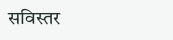सविस्तर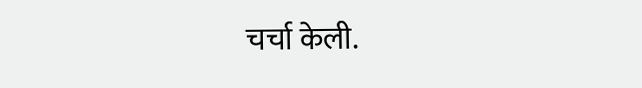चर्चा केली.